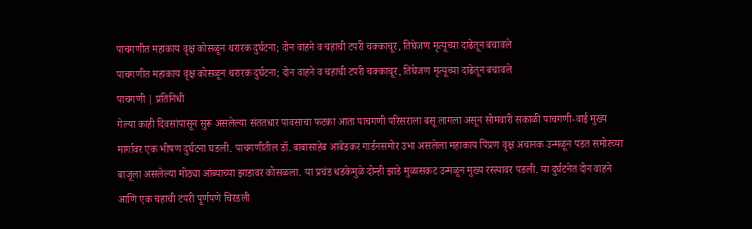पाचगणीत महाकाय वृक्ष कोसळून थरारक दुर्घटना; दोन वाहने व चहाची टपरी चक्काचूर, तिघेजण मृत्यूच्या दाढेतून बचावले
पाचगणीत महाकाय वृक्ष कोसळून थरारक दुर्घटना; दोन वाहने व चहाची टपरी चक्काचूर, तिघेजण मृत्यूच्या दाढेतून बचावले
पाचगणी | प्रतिनिधी
गेल्या काही दिवसांपासून सुरू असलेल्या संततधार पावसाचा फटका आता पाचगणी परिसराला बसू लागला असून सोमवारी सकाळी पाचगणी-वाई मुख्य मार्गावर एक भीषण दुर्घटना घडली. पाचगणीतील डॉ. बाबासाहेब आंबेडकर गार्डनसमोर उभा असलेला महाकाय पिंप्रण वृक्ष अचानक उन्मळून पडत समोरच्या बाजूला असलेल्या मोठ्या आंब्याच्या झाडावर कोसळला. या प्रचंड धडकेमुळे दोन्ही झाडे मुळासकट उन्मळून मुख्य रस्त्यावर पडली. या दुर्घटनेत दोन वाहने आणि एक चहाची टपरी पूर्णपणे चिरडली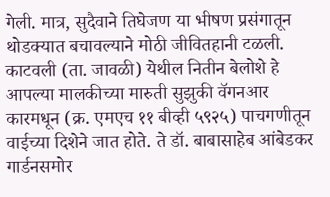गेली. मात्र, सुदैवाने तिघेजण या भीषण प्रसंगातून थोडक्यात बचावल्याने मोठी जीवितहानी टळली.
काटवली (ता. जावळी) येथील नितीन बेलोशे हे आपल्या मालकीच्या मारुती सुझुकी वॅगनआर कारमधून (क्र. एमएच ११ बीव्ही ५९२५) पाचगणीतून वाईच्या दिशेने जात होते. ते डॉ. बाबासाहेब आंबेडकर गार्डनसमोर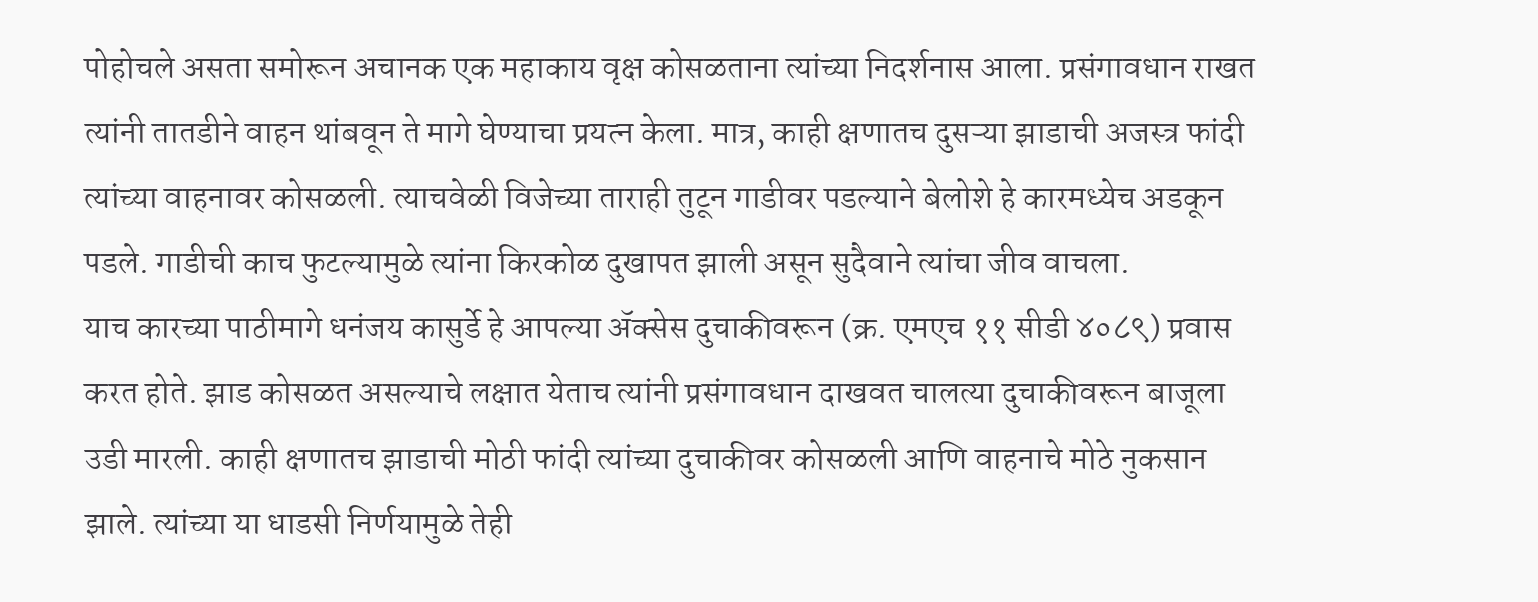पोहोचले असता समोरून अचानक एक महाकाय वृक्ष कोसळताना त्यांच्या निदर्शनास आला. प्रसंगावधान राखत त्यांनी तातडीने वाहन थांबवून ते मागे घेण्याचा प्रयत्न केला. मात्र, काही क्षणातच दुसऱ्या झाडाची अजस्त्र फांदी त्यांच्या वाहनावर कोसळली. त्याचवेळी विजेच्या ताराही तुटून गाडीवर पडल्याने बेलोशे हे कारमध्येच अडकून पडले. गाडीची काच फुटल्यामुळे त्यांना किरकोळ दुखापत झाली असून सुदैवाने त्यांचा जीव वाचला.
याच कारच्या पाठीमागे धनंजय कासुर्डे हे आपल्या ॲक्सेस दुचाकीवरून (क्र. एमएच ११ सीडी ४०८९) प्रवास करत होते. झाड कोसळत असल्याचे लक्षात येताच त्यांनी प्रसंगावधान दाखवत चालत्या दुचाकीवरून बाजूला उडी मारली. काही क्षणातच झाडाची मोठी फांदी त्यांच्या दुचाकीवर कोसळली आणि वाहनाचे मोठे नुकसान झाले. त्यांच्या या धाडसी निर्णयामुळे तेही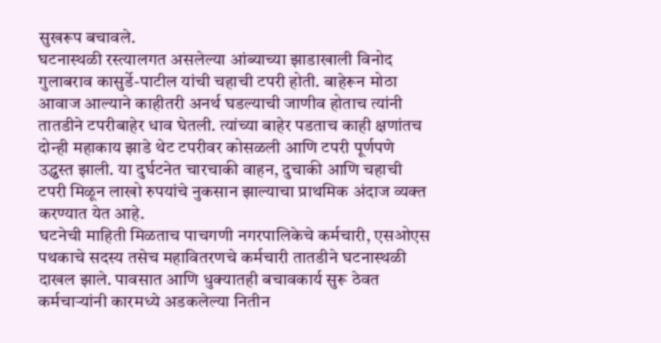सुखरूप बचावले.
घटनास्थळी रस्त्यालगत असलेल्या आंब्याच्या झाडाखाली विनोद गुलाबराव कासुर्डे-पाटील यांची चहाची टपरी होती. बाहेरून मोठा आवाज आल्याने काहीतरी अनर्थ घडल्याची जाणीव होताच त्यांनी तातडीने टपरीबाहेर धाव घेतली. त्यांच्या बाहेर पडताच काही क्षणांतच दोन्ही महाकाय झाडे थेट टपरीवर कोसळली आणि टपरी पूर्णपणे उद्ध्वस्त झाली. या दुर्घटनेत चारचाकी वाहन, दुचाकी आणि चहाची टपरी मिळून लाखो रुपयांचे नुकसान झाल्याचा प्राथमिक अंदाज व्यक्त करण्यात येत आहे.
घटनेची माहिती मिळताच पाचगणी नगरपालिकेचे कर्मचारी, एसओएस पथकाचे सदस्य तसेच महावितरणचे कर्मचारी तातडीने घटनास्थळी दाखल झाले. पावसात आणि धुक्यातही बचावकार्य सुरू ठेवत कर्मचाऱ्यांनी कारमध्ये अडकलेल्या नितीन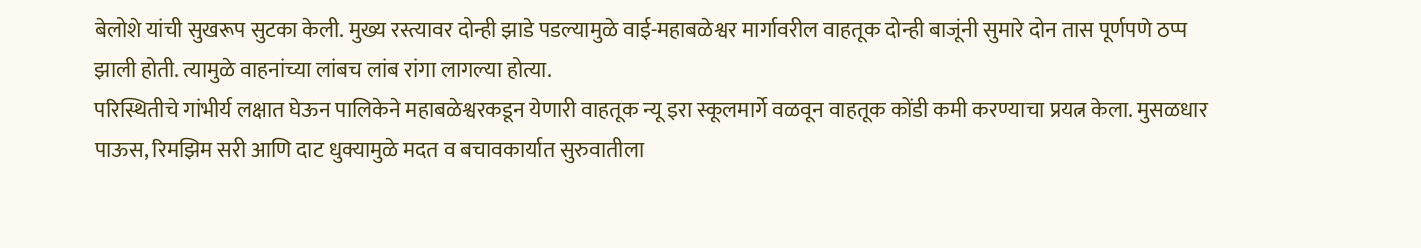बेलोशे यांची सुखरूप सुटका केली. मुख्य रस्त्यावर दोन्ही झाडे पडल्यामुळे वाई-महाबळेश्वर मार्गावरील वाहतूक दोन्ही बाजूंनी सुमारे दोन तास पूर्णपणे ठप्प झाली होती. त्यामुळे वाहनांच्या लांबच लांब रांगा लागल्या होत्या.
परिस्थितीचे गांभीर्य लक्षात घेऊन पालिकेने महाबळेश्वरकडून येणारी वाहतूक न्यू इरा स्कूलमार्गे वळवून वाहतूक कोंडी कमी करण्याचा प्रयत्न केला. मुसळधार पाऊस, रिमझिम सरी आणि दाट धुक्यामुळे मदत व बचावकार्यात सुरुवातीला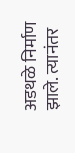अडथळे निर्माण झाले. त्यानंतर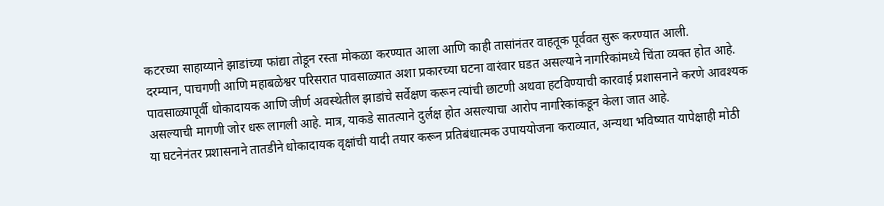कटरच्या साहाय्याने झाडांच्या फांद्या तोडून रस्ता मोकळा करण्यात आला आणि काही तासांनंतर वाहतूक पूर्ववत सुरू करण्यात आली.
दरम्यान, पाचगणी आणि महाबळेश्वर परिसरात पावसाळ्यात अशा प्रकारच्या घटना वारंवार घडत असल्याने नागरिकांमध्ये चिंता व्यक्त होत आहे. पावसाळ्यापूर्वी धोकादायक आणि जीर्ण अवस्थेतील झाडांचे सर्वेक्षण करून त्यांची छाटणी अथवा हटविण्याची कारवाई प्रशासनाने करणे आवश्यक असल्याची मागणी जोर धरू लागली आहे. मात्र, याकडे सातत्याने दुर्लक्ष होत असल्याचा आरोप नागरिकांकडून केला जात आहे.
या घटनेनंतर प्रशासनाने तातडीने धोकादायक वृक्षांची यादी तयार करून प्रतिबंधात्मक उपाययोजना कराव्यात, अन्यथा भविष्यात यापेक्षाही मोठी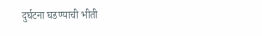दुर्घटना घडण्याची भीती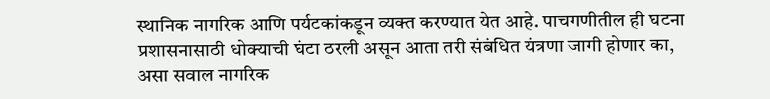स्थानिक नागरिक आणि पर्यटकांकडून व्यक्त करण्यात येत आहे. पाचगणीतील ही घटना प्रशासनासाठी धोक्याची घंटा ठरली असून आता तरी संबंधित यंत्रणा जागी होणार का, असा सवाल नागरिक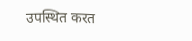उपस्थित करत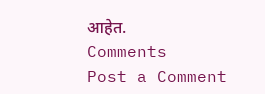आहेत.
Comments
Post a Comment